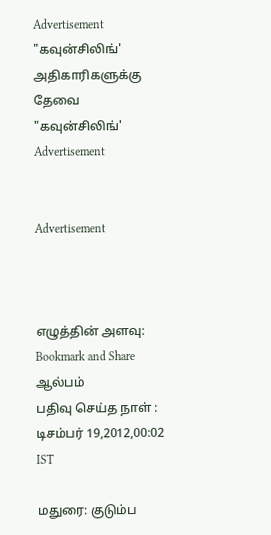Advertisement
"கவுன்சிலிங்' அதிகாரிகளுக்கு தேவை "கவுன்சிலிங்'
Advertisement


Advertisement



எழுத்தின் அளவு:
Bookmark and Share
ஆல்பம்
பதிவு செய்த நாள் : டிசம்பர் 19,2012,00:02 IST

மதுரை: குடும்ப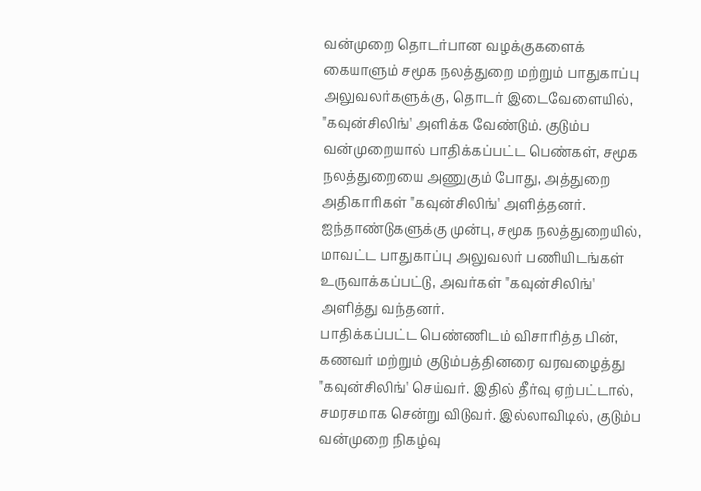வன்முறை தொடர்பான வழக்குகளைக் கையாளும் சமூக நலத்துறை மற்றும் பாதுகாப்பு அலுவலர்களுக்கு, தொடர் இடைவேளையில், "கவுன்சிலிங்' அளிக்க வேண்டும். குடும்ப வன்முறையால் பாதிக்கப்பட்ட பெண்கள், சமூக நலத்துறையை அணுகும் போது, அத்துறை அதிகாரிகள் "கவுன்சிலிங்' அளித்தனர். ஐந்தாண்டுகளுக்கு முன்பு, சமூக நலத்துறையில், மாவட்ட பாதுகாப்பு அலுவலர் பணியிடங்கள் உருவாக்கப்பட்டு, அவர்கள் "கவுன்சிலிங்' அளித்து வந்தனர்.
பாதிக்கப்பட்ட பெண்ணிடம் விசாரித்த பின், கணவர் மற்றும் குடும்பத்தினரை வரவழைத்து "கவுன்சிலிங்' செய்வர். இதில் தீர்வு ஏற்பட்டால், சமரசமாக சென்று விடுவர். இல்லாவிடில், குடும்ப வன்முறை நிகழ்வு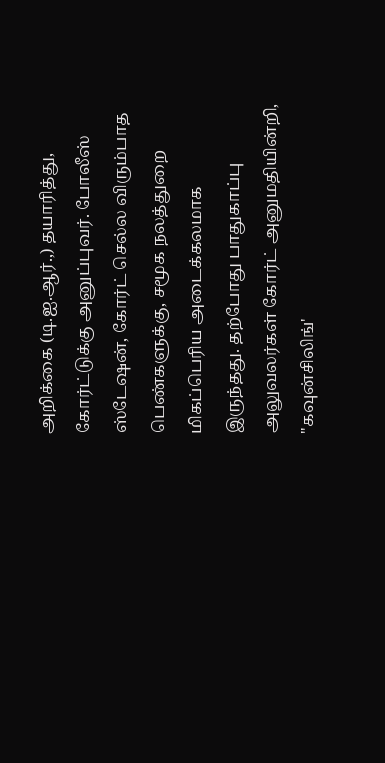அறிக்கை (டி.ஐ.ஆர்.,) தயாரித்து, கோர்ட்டுக்கு அனுப்புவர். போலீஸ் ஸ்டேஷன், கோர்ட் செல்ல விரும்பாத பெண்களுக்கு, சமூக நலத்துறை மிகப்பெரிய அடைக்கலமாக இருந்தது. தற்போது பாதுகாப்பு அலுவலர்கள் கோர்ட் அனுமதியின்றி, "கவுன்சிலிங்'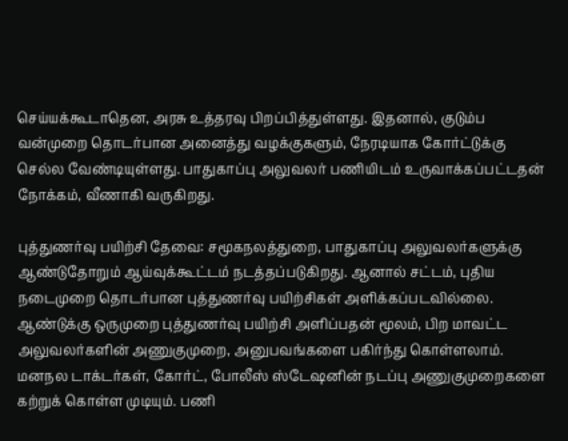செய்யக்கூடாதென, அரசு உத்தரவு பிறப்பித்துள்ளது. இதனால், குடும்ப வன்முறை தொடர்பான அனைத்து வழக்குகளும், நேரடியாக கோர்ட்டுக்கு செல்ல வேண்டியுள்ளது. பாதுகாப்பு அலுவலர் பணியிடம் உருவாக்கப்பட்டதன் நோக்கம், வீணாகி வருகிறது.

புத்துணர்வு பயிற்சி தேவை: சமூகநலத்துறை, பாதுகாப்பு அலுவலர்களுக்கு ஆண்டுதோறும் ஆய்வுக்கூட்டம் நடத்தப்படுகிறது. ஆனால் சட்டம், புதிய நடைமுறை தொடர்பான புத்துணர்வு பயிற்சிகள் அளிக்கப்படவில்லை. ஆண்டுக்கு ஒருமுறை புத்துணர்வு பயிற்சி அளிப்பதன் மூலம், பிற மாவட்ட அலுவலர்களின் அணுகுமுறை, அனுபவங்களை பகிர்ந்து கொள்ளலாம். மனநல டாக்டர்கள், கோர்ட், போலீஸ் ஸ்டேஷனின் நடப்பு அணுகுமுறைகளை கற்றுக் கொள்ள முடியும். பணி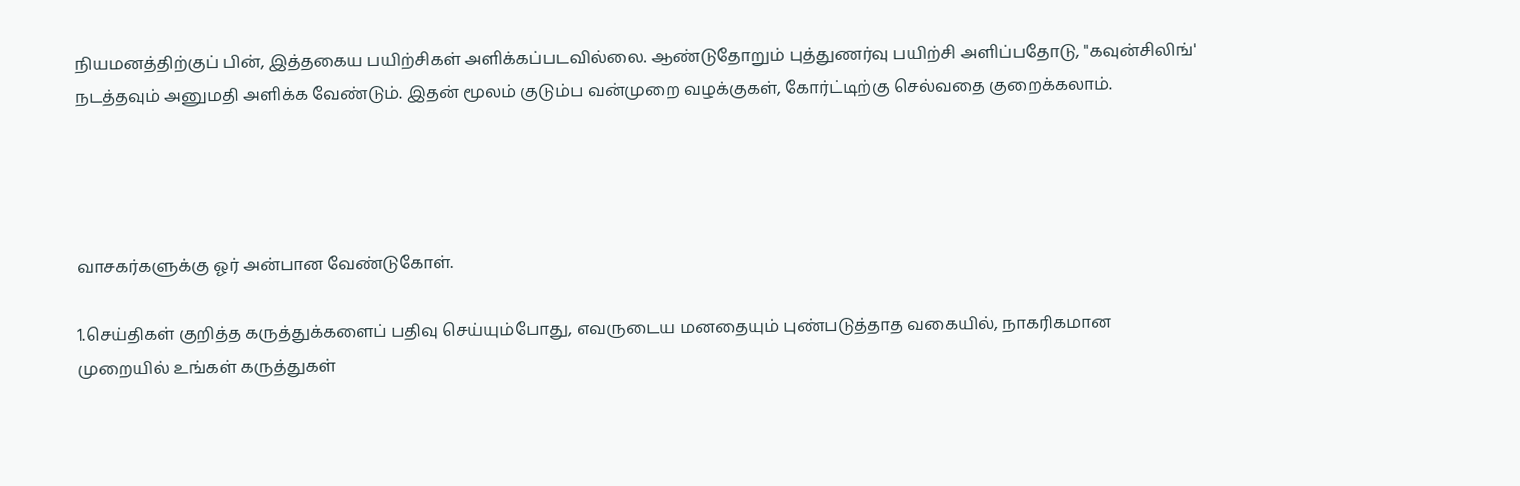நியமனத்திற்குப் பின், இத்தகைய பயிற்சிகள் அளிக்கப்படவில்லை. ஆண்டுதோறும் புத்துணர்வு பயிற்சி அளிப்பதோடு, "கவுன்சிலிங்' நடத்தவும் அனுமதி அளிக்க வேண்டும். இதன் மூலம் குடும்ப வன்முறை வழக்குகள், கோர்ட்டிற்கு செல்வதை குறைக்கலாம்.




வாசகர்களுக்கு ஓர் அன்பான வேண்டுகோள்.

1.செய்திகள் குறித்த கருத்துக்களைப் பதிவு செய்யும்போது, எவருடைய மனதையும் புண்படுத்தாத வகையில், நாகரிகமான முறையில் உங்கள் கருத்துகள்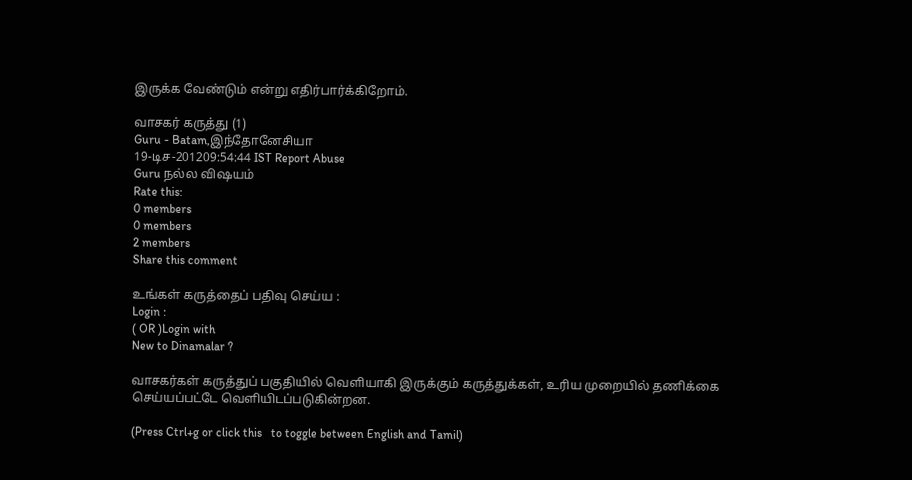இருக்க வேண்டும் என்று எதிர்பார்க்கிறோம்.

வாசகர் கருத்து (1)
Guru - Batam,இந்தோனேசியா
19-டிச-201209:54:44 IST Report Abuse
Guru நல்ல விஷயம்
Rate this:
0 members
0 members
2 members
Share this comment

உங்கள் கருத்தைப் பதிவு செய்ய :
Login :
( OR )Login with
New to Dinamalar ?

வாசகர்கள் கருத்துப் பகுதியில் வெளியாகி இருக்கும் கருத்துக்கள், உரிய முறையில் தணிக்கை செய்யப்பட்டே வெளியி‌டப்படுகின்றன.

(Press Ctrl+g or click this   to toggle between English and Tamil)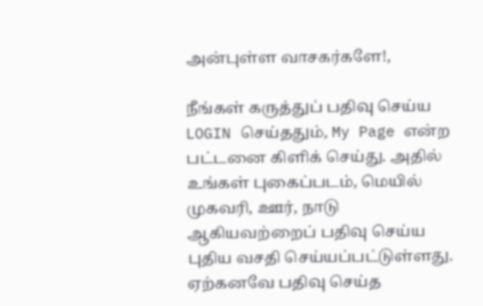அன்புள்ள வாசகர்களே!,

நீங்கள் கருத்துப் பதிவு செய்ய LOGIN செய்ததும், My Page என்ற பட்டனை கிளிக் செய்து. அதில் உங்கள் புகைப்படம், மெயில் முகவரி, ஊர், நாடு ஆகியவற்றைப் பதிவு செய்ய புதிய வசதி செய்யப்பட்டுள்ளது. ஏற்கனவே பதிவு செய்த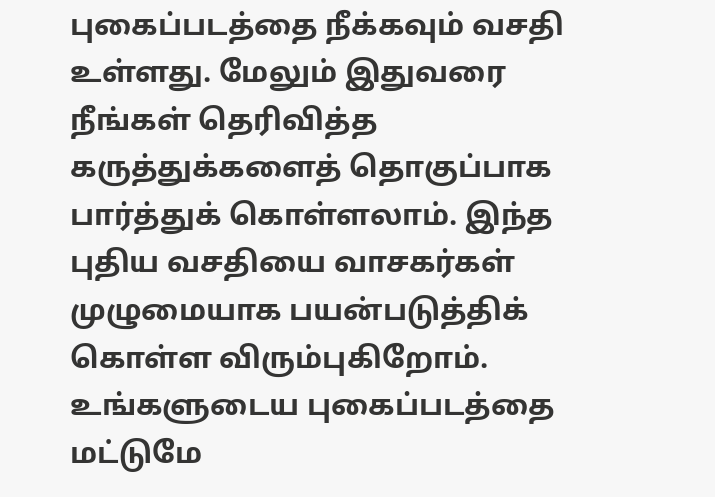புகைப்படத்தை நீக்கவும் வசதி உள்ளது. மேலும் இதுவரை நீங்கள் தெரிவித்த கருத்துக்களைத் தொகுப்பாக பார்த்துக் கொள்ளலாம். இந்த புதிய வசதியை வாசகர்கள் முழுமையாக பயன்படுத்திக் கொள்ள விரும்புகிறோம். உங்களுடைய புகைப்படத்தை மட்டுமே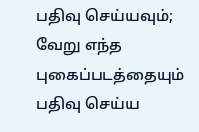பதிவு செய்யவும்; வேறு எந்த புகைப்படத்தையும் பதிவு செய்ய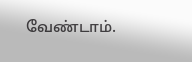வேண்டாம்.